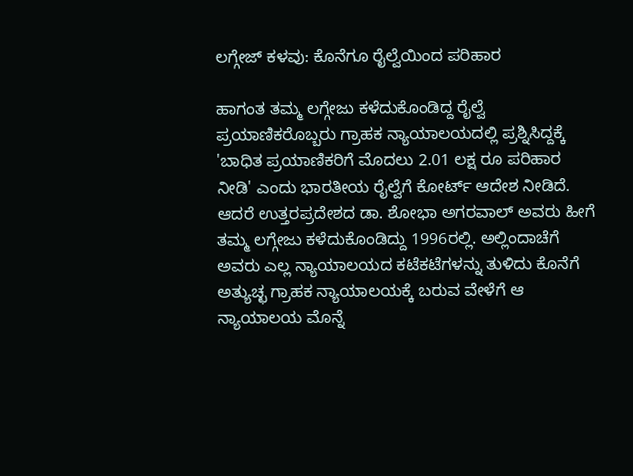ಲಗ್ಗೇಜ್ ಕಳವು: ಕೊನೆಗೂ ರೈಲ್ವೆಯಿಂದ ಪರಿಹಾರ

ಹಾಗಂತ ತಮ್ಮ ಲಗ್ಗೇಜು ಕಳೆದುಕೊಂಡಿದ್ದ ರೈಲ್ವೆ ಪ್ರಯಾಣಿಕರೊಬ್ಬರು ಗ್ರಾಹಕ ನ್ಯಾಯಾಲಯದಲ್ಲಿ ಪ್ರಶ್ನಿಸಿದ್ದಕ್ಕೆ 'ಬಾಧಿತ ಪ್ರಯಾಣಿಕರಿಗೆ ಮೊದಲು 2.01 ಲಕ್ಷ ರೂ ಪರಿಹಾರ ನೀಡಿ' ಎಂದು ಭಾರತೀಯ ರೈಲ್ವೆಗೆ ಕೋರ್ಟ್ ಆದೇಶ ನೀಡಿದೆ.
ಆದರೆ ಉತ್ತರಪ್ರದೇಶದ ಡಾ. ಶೋಭಾ ಅಗರವಾಲ್ ಅವರು ಹೀಗೆ ತಮ್ಮ ಲಗ್ಗೇಜು ಕಳೆದುಕೊಂಡಿದ್ದು 1996ರಲ್ಲಿ. ಅಲ್ಲಿಂದಾಚೆಗೆ ಅವರು ಎಲ್ಲ ನ್ಯಾಯಾಲಯದ ಕಟೆಕಟೆಗಳನ್ನು ತುಳಿದು ಕೊನೆಗೆ ಅತ್ಯುಚ್ಛ ಗ್ರಾಹಕ ನ್ಯಾಯಾಲಯಕ್ಕೆ ಬರುವ ವೇಳೆಗೆ ಆ ನ್ಯಾಯಾಲಯ ಮೊನ್ನೆ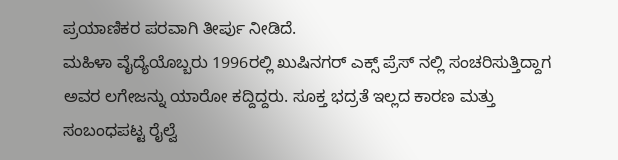ಪ್ರಯಾಣಿಕರ ಪರವಾಗಿ ತೀರ್ಪು ನೀಡಿದೆ.
ಮಹಿಳಾ ವೈದ್ಯೆಯೊಬ್ಬರು 1996ರಲ್ಲಿ ಖುಷಿನಗರ್ ಎಕ್ಸ್ ಪ್ರೆಸ್ ನಲ್ಲಿ ಸಂಚರಿಸುತ್ತಿದ್ದಾಗ ಅವರ ಲಗೇಜನ್ನು ಯಾರೋ ಕದ್ದಿದ್ದರು. ಸೂಕ್ತ ಭದ್ರತೆ ಇಲ್ಲದ ಕಾರಣ ಮತ್ತು ಸಂಬಂಧಪಟ್ಟ ರೈಲ್ವೆ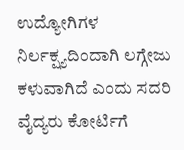ಉದ್ಯೋಗಿಗಳ ನಿರ್ಲಕ್ಷ್ಯದಿಂದಾಗಿ ಲಗ್ಗೇಜು ಕಳುವಾಗಿದೆ ಎಂದು ಸದರಿ ವೈದ್ಯರು ಕೋರ್ಟಿಗೆ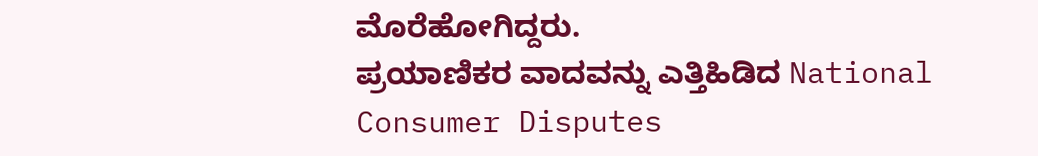ಮೊರೆಹೋಗಿದ್ದರು.
ಪ್ರಯಾಣಿಕರ ವಾದವನ್ನು ಎತ್ತಿಹಿಡಿದ National Consumer Disputes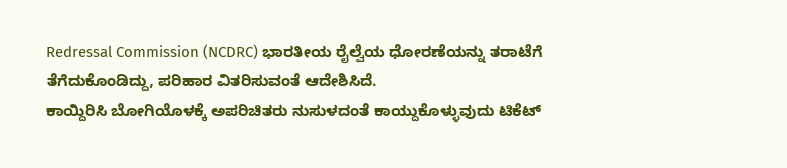Redressal Commission (NCDRC) ಭಾರತೀಯ ರೈಲ್ವೆಯ ಧೋರಣೆಯನ್ನು ತರಾಟೆಗೆ ತೆಗೆದುಕೊಂಡಿದ್ದು, ಪರಿಹಾರ ವಿತರಿಸುವಂತೆ ಆದೇಶಿಸಿದೆ.
ಕಾಯ್ದಿರಿಸಿ ಬೋಗಿಯೊಳಕ್ಕೆ ಅಪರಿಚಿತರು ನುಸುಳದಂತೆ ಕಾಯ್ದುಕೊಳ್ಳುವುದು ಟಿಕೆಟ್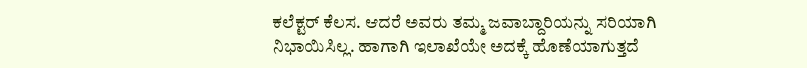ಕಲೆಕ್ಟರ್ ಕೆಲಸ. ಆದರೆ ಅವರು ತಮ್ಮ ಜವಾಬ್ದಾರಿಯನ್ನು ಸರಿಯಾಗಿ ನಿಭಾಯಿಸಿಲ್ಲ. ಹಾಗಾಗಿ ಇಲಾಖೆಯೇ ಅದಕ್ಕೆ ಹೊಣೆಯಾಗುತ್ತದೆ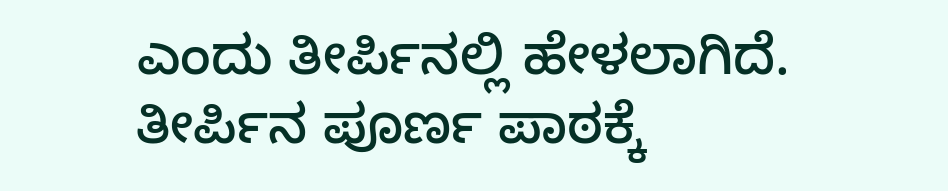ಎಂದು ತೀರ್ಪಿನಲ್ಲಿ ಹೇಳಲಾಗಿದೆ.
ತೀರ್ಪಿನ ಪೂರ್ಣ ಪಾಠಕ್ಕೆ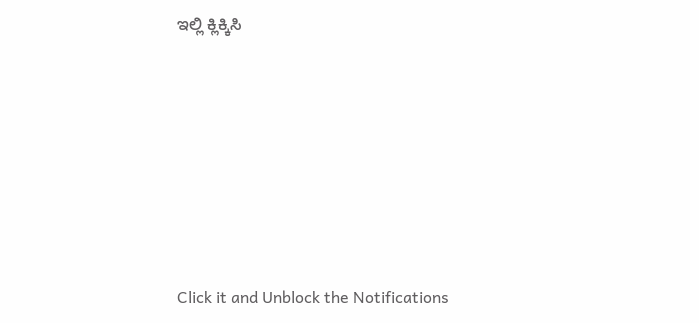ಇಲ್ಲಿ ಕ್ಲಿಕ್ಕಿಸಿ












Click it and Unblock the Notifications